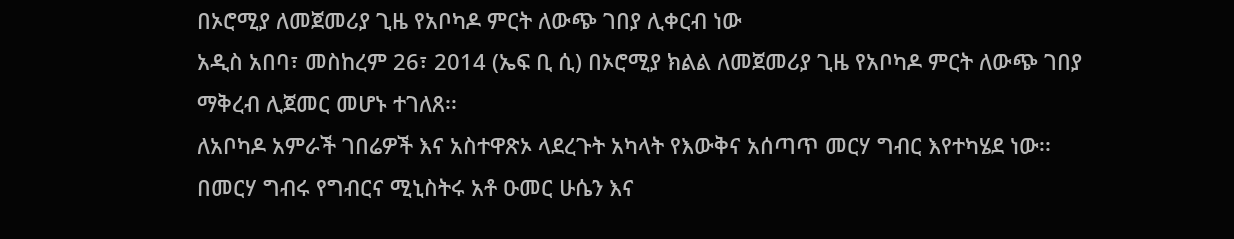በኦሮሚያ ለመጀመሪያ ጊዜ የአቦካዶ ምርት ለውጭ ገበያ ሊቀርብ ነው
አዲስ አበባ፣ መስከረም 26፣ 2014 (ኤፍ ቢ ሲ) በኦሮሚያ ክልል ለመጀመሪያ ጊዜ የአቦካዶ ምርት ለውጭ ገበያ ማቅረብ ሊጀመር መሆኑ ተገለጸ፡፡
ለአቦካዶ አምራች ገበሬዎች እና አስተዋጽኦ ላደረጉት አካላት የእውቅና አሰጣጥ መርሃ ግብር እየተካሄደ ነው፡፡
በመርሃ ግብሩ የግብርና ሚኒስትሩ አቶ ዑመር ሁሴን እና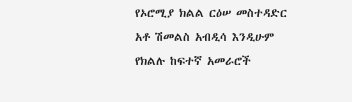የኦሮሚያ ክልል ርዕሠ መስተዳድር አቶ ሽመልስ አብዲሳ እንዲሁም የክልሉ ከፍተኛ አመራሮች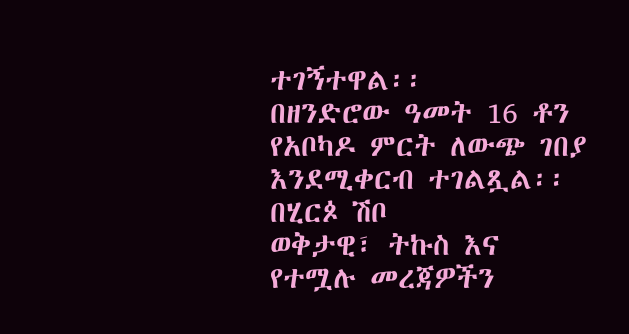ተገኝተዋል፡፡
በዘንድሮው ዓመት 16 ቶን የአቦካዶ ምርት ለውጭ ገበያ እንደሚቀርብ ተገልጿል፡፡
በሂርጶ ሽቦ
ወቅታዊ፣ ትኩስ እና የተሟሉ መረጃዎችን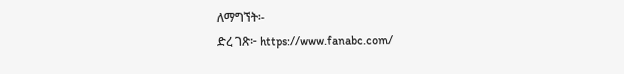ለማግኘት፡-
ድረ ገጽ፦ https://www.fanabc.com/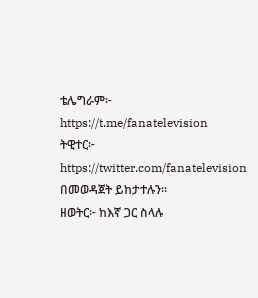ቴሌግራም፦ https://t.me/fanatelevision
ትዊተር፦ https://twitter.com/fanatelevision በመወዳጀት ይከታተሉን፡፡
ዘወትር፦ ከእኛ ጋር ስላሉ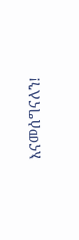እናመሰግናለን!